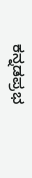ಕನ್ನಡಪ್ರಭ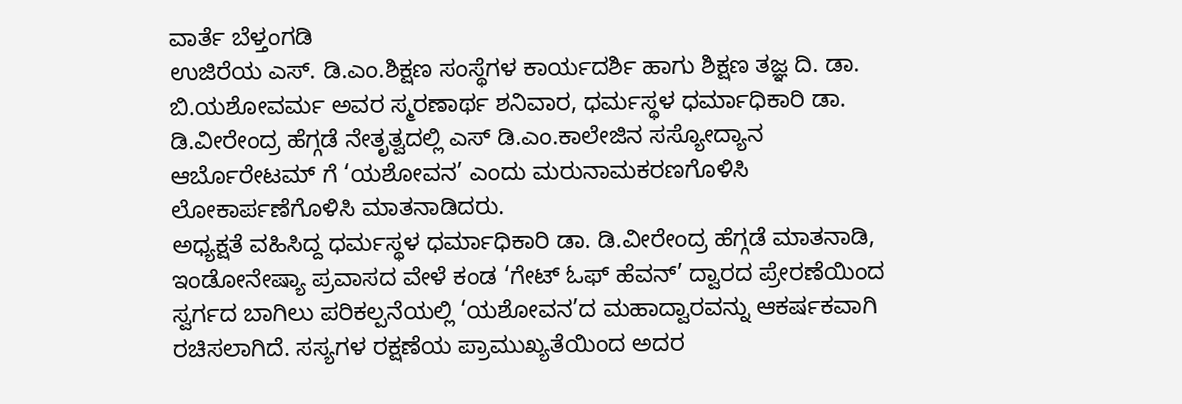ವಾರ್ತೆ ಬೆಳ್ತಂಗಡಿ
ಉಜಿರೆಯ ಎಸ್. ಡಿ.ಎಂ.ಶಿಕ್ಷಣ ಸಂಸ್ಥೆಗಳ ಕಾರ್ಯದರ್ಶಿ ಹಾಗು ಶಿಕ್ಷಣ ತಜ್ಞ ದಿ. ಡಾ. ಬಿ.ಯಶೋವರ್ಮ ಅವರ ಸ್ಮರಣಾರ್ಥ ಶನಿವಾರ, ಧರ್ಮಸ್ಥಳ ಧರ್ಮಾಧಿಕಾರಿ ಡಾ. ಡಿ.ವೀರೇಂದ್ರ ಹೆಗ್ಗಡೆ ನೇತೃತ್ವದಲ್ಲಿ ಎಸ್ ಡಿ.ಎಂ.ಕಾಲೇಜಿನ ಸಸ್ಯೋದ್ಯಾನ ಆರ್ಬೊರೇಟಮ್ ಗೆ ‘ಯಶೋವನ’ ಎಂದು ಮರುನಾಮಕರಣಗೊಳಿಸಿ ಲೋಕಾರ್ಪಣೆಗೊಳಿಸಿ ಮಾತನಾಡಿದರು.
ಅಧ್ಯಕ್ಷತೆ ವಹಿಸಿದ್ದ ಧರ್ಮಸ್ಥಳ ಧರ್ಮಾಧಿಕಾರಿ ಡಾ. ಡಿ.ವೀರೇಂದ್ರ ಹೆಗ್ಗಡೆ ಮಾತನಾಡಿ, ಇಂಡೋನೇಷ್ಯಾ ಪ್ರವಾಸದ ವೇಳೆ ಕಂಡ ‘ಗೇಟ್ ಓಫ್ ಹೆವನ್’ ದ್ವಾರದ ಪ್ರೇರಣೆಯಿಂದ ಸ್ವರ್ಗದ ಬಾಗಿಲು ಪರಿಕಲ್ಪನೆಯಲ್ಲಿ ‘ಯಶೋವನ’ದ ಮಹಾದ್ವಾರವನ್ನು ಆಕರ್ಷಕವಾಗಿ ರಚಿಸಲಾಗಿದೆ. ಸಸ್ಯಗಳ ರಕ್ಷಣೆಯ ಪ್ರಾಮುಖ್ಯತೆಯಿಂದ ಅದರ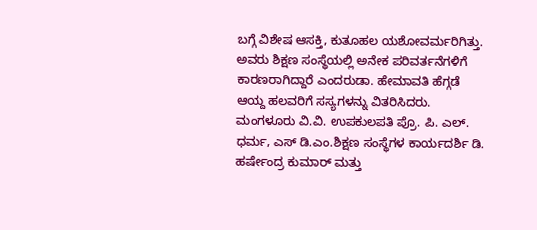ಬಗ್ಗೆ ವಿಶೇಷ ಆಸಕ್ತಿ, ಕುತೂಹಲ ಯಶೋವರ್ಮರಿಗಿತ್ತು. ಅವರು ಶಿಕ್ಷಣ ಸಂಸ್ಥೆಯಲ್ಲಿ ಅನೇಕ ಪರಿವರ್ತನೆಗಳಿಗೆ ಕಾರಣರಾಗಿದ್ದಾರೆ ಎಂದರುಡಾ. ಹೇಮಾವತಿ ಹೆಗ್ಗಡೆ ಆಯ್ದ ಹಲವರಿಗೆ ಸಸ್ಯಗಳನ್ನು ವಿತರಿಸಿದರು. ಮಂಗಳೂರು ವಿ.ವಿ. ಉಪಕುಲಪತಿ ಪ್ರೊ. ಪಿ. ಎಲ್. ಧರ್ಮ, ಎಸ್ ಡಿ.ಎಂ.ಶಿಕ್ಷಣ ಸಂಸ್ಥೆಗಳ ಕಾರ್ಯದರ್ಶಿ ಡಿ. ಹರ್ಷೇಂದ್ರ ಕುಮಾರ್ ಮತ್ತು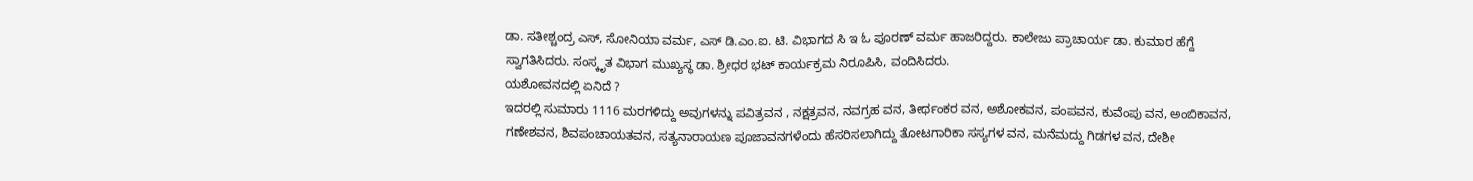ಡಾ. ಸತೀಶ್ಚಂದ್ರ ಎಸ್, ಸೋನಿಯಾ ವರ್ಮ, ಎಸ್ ಡಿ.ಎಂ.ಐ. ಟಿ. ವಿಭಾಗದ ಸಿ ಇ ಓ ಪೂರಣ್ ವರ್ಮ ಹಾಜರಿದ್ದರು. ಕಾಲೇಜು ಪ್ರಾಚಾರ್ಯ ಡಾ. ಕುಮಾರ ಹೆಗ್ದೆ ಸ್ವಾಗತಿಸಿದರು. ಸಂಸ್ಕೃತ ವಿಭಾಗ ಮುಖ್ಯಸ್ಥ ಡಾ. ಶ್ರೀಧರ ಭಟ್ ಕಾರ್ಯಕ್ರಮ ನಿರೂಪಿಸಿ, ವಂದಿಸಿದರು.
ಯಶೋವನದಲ್ಲಿ ಏನಿದೆ ?
ಇದರಲ್ಲಿ ಸುಮಾರು 1116 ಮರಗಳಿದ್ದು ಅವುಗಳನ್ನು ಪವಿತ್ರವನ , ನಕ್ಷತ್ರವನ, ನವಗ್ರಹ ವನ, ತೀರ್ಥಂಕರ ವನ, ಅಶೋಕವನ, ಪಂಪವನ, ಕುವೆಂಪು ವನ, ಅಂಬಿಕಾವನ, ಗಣೇಶವನ, ಶಿವಪಂಚಾಯತವನ, ಸತ್ಯನಾರಾಯಣ ಪೂಜಾವನಗಳೆಂದು ಹೆಸರಿಸಲಾಗಿದ್ದು ತೋಟಗಾರಿಕಾ ಸಸ್ಯಗಳ ವನ, ಮನೆಮದ್ದು ಗಿಡಗಳ ವನ, ದೇಶೀ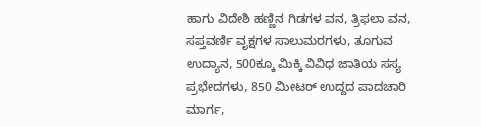ಹಾಗು ವಿದೇಶಿ ಹಣ್ಣಿನ ಗಿಡಗಳ ವನ, ತ್ರಿಫಲಾ ವನ, ಸಪ್ತವರ್ಣಿ ವೃಕ್ಷಗಳ ಸಾಲುಮರಗಳು, ತೂಗುವ ಉದ್ಯಾನ, 500ಕ್ಕೂ ಮಿಕ್ಕಿ ವಿವಿಧ ಜಾತಿಯ ಸಸ್ಯ ಪ್ರಭೇದಗಳು, 850 ಮೀಟರ್ ಉದ್ದದ ಪಾದಚಾರಿ ಮಾರ್ಗ,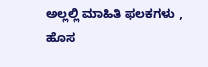ಅಲ್ಲಲ್ಲಿ ಮಾಹಿತಿ ಫಲಕಗಳು , ಹೊಸ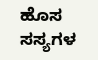ಹೊಸ ಸಸ್ಯಗಳ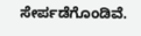ಸೇರ್ಪಡೆಗೊಂಡಿವೆ.